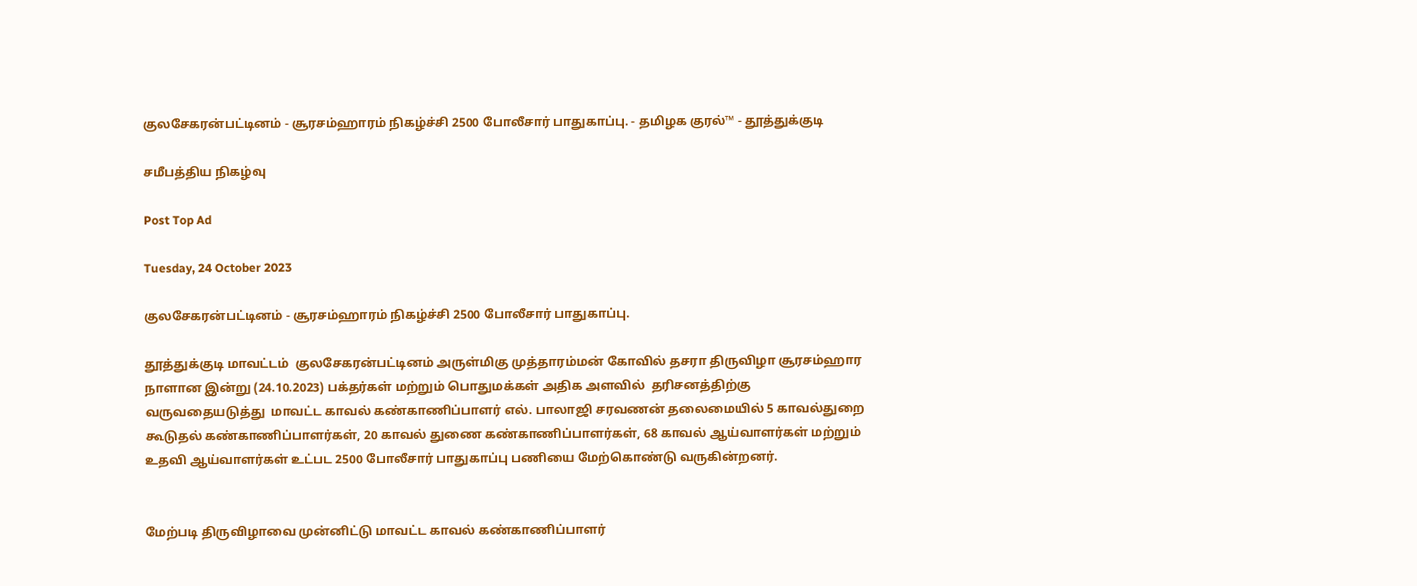குலசேகரன்பட்டினம் - சூரசம்ஹாரம் நிகழ்ச்சி 2500 போலீசார் பாதுகாப்பு. - தமிழக குரல்™ - தூத்துக்குடி

சமீபத்திய நிகழ்வு

Post Top Ad

Tuesday, 24 October 2023

குலசேகரன்பட்டினம் - சூரசம்ஹாரம் நிகழ்ச்சி 2500 போலீசார் பாதுகாப்பு.

தூத்துக்குடி மாவட்டம்  குலசேகரன்பட்டினம் அருள்மிகு முத்தாரம்மன் கோவில் தசரா திருவிழா சூரசம்ஹார நாளான இன்று (24.10.2023) பக்தர்கள் மற்றும் பொதுமக்கள் அதிக அளவில்  தரிசனத்திற்கு வருவதையடுத்து  மாவட்ட காவல் கண்காணிப்பாளர் எல். பாலாஜி சரவணன் தலைமையில் 5 காவல்துறை கூடுதல் கண்காணிப்பாளர்கள், 20 காவல் துணை கண்காணிப்பாளர்கள், 68 காவல் ஆய்வாளர்கள் மற்றும் உதவி ஆய்வாளர்கள் உட்பட 2500 போலீசார் பாதுகாப்பு பணியை மேற்கொண்டு வருகின்றனர்.


மேற்படி திருவிழாவை முன்னிட்டு மாவட்ட காவல் கண்காணிப்பாளர்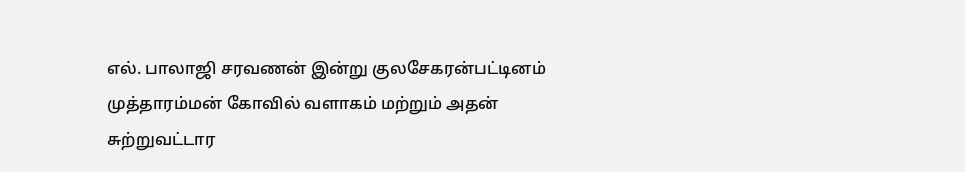எல். பாலாஜி சரவணன் இன்று குலசேகரன்பட்டினம் முத்தாரம்மன் கோவில் வளாகம் மற்றும் அதன் சுற்றுவட்டார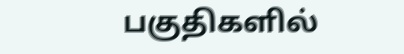பகுதிகளில்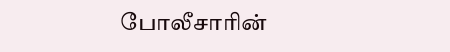போலீசாரின்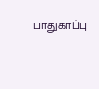பாதுகாப்பு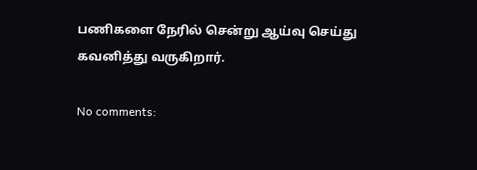பணிகளை நேரில் சென்று ஆய்வு செய்து கவனித்து வருகிறார்.

No comments: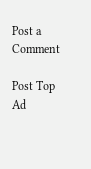Post a Comment

Post Top Ad